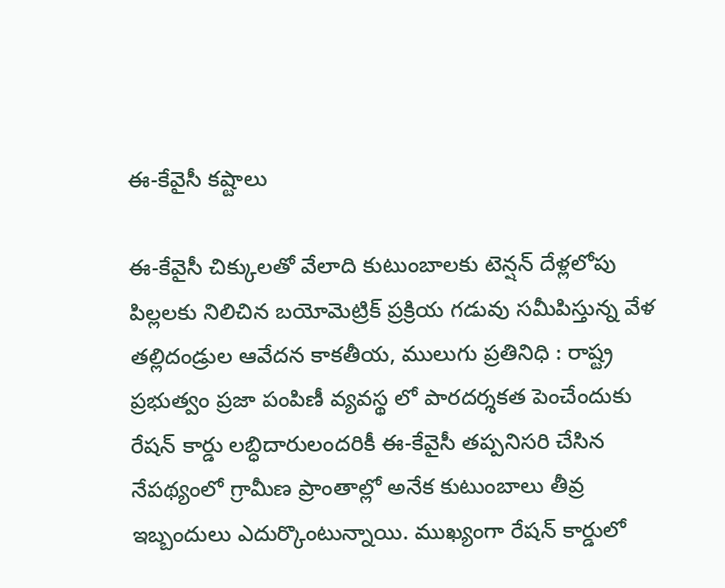ఈ-కేవైసీ కష్టాలు

ఈ-కేవైసీ చిక్కులతో వేలాది కుటుంబాలకు టెన్షన్ దేళ్లలోపు పిల్లలకు నిలిచిన బయోమెట్రిక్ ప్రక్రియ గడువు సమీపిస్తున్న వేళ తల్లిదండ్రుల ఆవేదన కాక‌తీయ‌, ములుగు ప్ర‌తినిధి : రాష్ట్ర ప్రభుత్వం ప్రజా పంపిణీ వ్యవస్థ లో పారదర్శకత పెంచేందుకు రేషన్ కార్డు లబ్ధిదారులందరికీ ఈ-కేవైసీ తప్పనిసరి చేసిన నేపథ్యంలో గ్రామీణ ప్రాంతాల్లో అనేక కుటుంబాలు తీవ్ర ఇబ్బందులు ఎదుర్కొంటున్నాయి. ముఖ్యంగా రేషన్ కార్డులో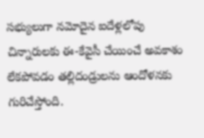సభ్యులుగా నమోదైన ఐదేళ్లలోపు చిన్నారులకు ఈ-కేవైసీ చేయించే అవకాశం లేకపోవడం తల్లిదండ్రులను ఆందోళనకు గురిచేస్తోంది.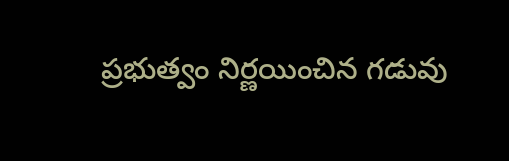ప్రభుత్వం నిర్ణయించిన గడువు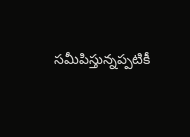సమీపిస్తున్నప్పటికీ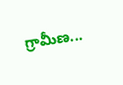గ్రామీణ...